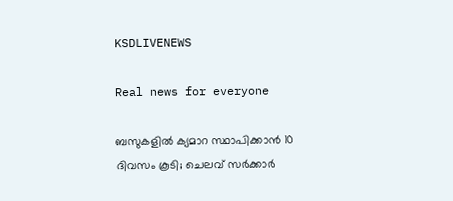KSDLIVENEWS

Real news for everyone

ബസുകളില്‍ ക്യമാറ സ്ഥാപിക്കാന്‍ 10 ദിവസം കൂടി; ചെലവ് സര്‍ക്കാര്‍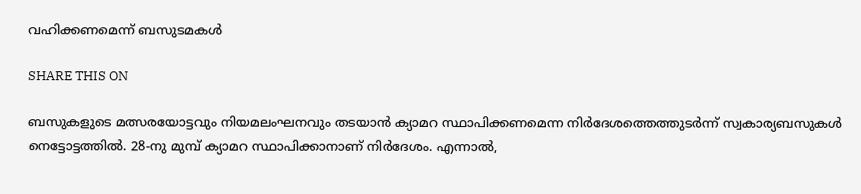വഹിക്കണമെന്ന് ബസുടമകള്‍

SHARE THIS ON

ബസുകളുടെ മത്സരയോട്ടവും നിയമലംഘനവും തടയാന്‍ ക്യാമറ സ്ഥാപിക്കണമെന്ന നിര്‍ദേശത്തെത്തുടര്‍ന്ന് സ്വകാര്യബസുകള്‍ നെട്ടോട്ടത്തില്‍. 28-നു മുമ്പ് ക്യാമറ സ്ഥാപിക്കാനാണ് നിര്‍ദേശം. എന്നാല്‍,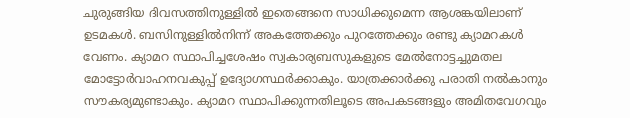ചുരുങ്ങിയ ദിവസത്തിനുള്ളില്‍ ഇതെങ്ങനെ സാധിക്കുമെന്ന ആശങ്കയിലാണ് ഉടമകള്‍. ബസിനുള്ളില്‍നിന്ന് അകത്തേക്കും പുറത്തേക്കും രണ്ടു ക്യാമറകള്‍ വേണം. ക്യാമറ സ്ഥാപിച്ചശേഷം സ്വകാര്യബസുകളുടെ മേല്‍നോട്ടച്ചുമതല മോട്ടോര്‍വാഹനവകുപ്പ് ഉദ്യോഗസ്ഥര്‍ക്കാകും. യാത്രക്കാര്‍ക്കു പരാതി നല്‍കാനും സൗകര്യമുണ്ടാകും. ക്യാമറ സ്ഥാപിക്കുന്നതിലൂടെ അപകടങ്ങളും അമിതവേഗവും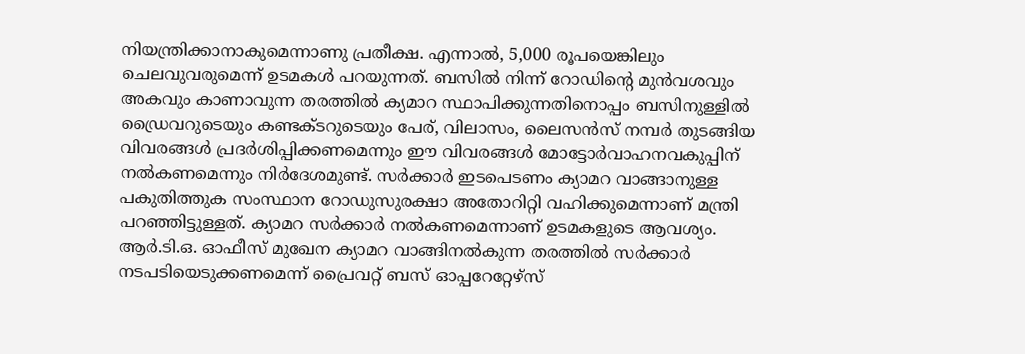നിയന്ത്രിക്കാനാകുമെന്നാണു പ്രതീക്ഷ. എന്നാല്‍, 5,000 രൂപയെങ്കിലും ചെലവുവരുമെന്ന് ഉടമകള്‍ പറയുന്നത്. ബസില്‍ നിന്ന് റോഡിന്റെ മുന്‍വശവും അകവും കാണാവുന്ന തരത്തില്‍ ക്യമാറ സ്ഥാപിക്കുന്നതിനൊപ്പം ബസിനുള്ളില്‍ ഡ്രൈവറുടെയും കണ്ടക്ടറുടെയും പേര്, വിലാസം, ലൈസന്‍സ് നമ്പര്‍ തുടങ്ങിയ വിവരങ്ങള്‍ പ്രദര്‍ശിപ്പിക്കണമെന്നും ഈ വിവരങ്ങള്‍ മോട്ടോര്‍വാഹനവകുപ്പിന് നല്‍കണമെന്നും നിര്‍ദേശമുണ്ട്. സര്‍ക്കാര്‍ ഇടപെടണം ക്യാമറ വാങ്ങാനുള്ള പകുതിത്തുക സംസ്ഥാന റോഡുസുരക്ഷാ അതോറിറ്റി വഹിക്കുമെന്നാണ് മന്ത്രി പറഞ്ഞിട്ടുള്ളത്. ക്യാമറ സര്‍ക്കാര്‍ നല്‍കണമെന്നാണ് ഉടമകളുടെ ആവശ്യം. ആര്‍.ടി.ഒ. ഓഫീസ് മുഖേന ക്യാമറ വാങ്ങിനല്‍കുന്ന തരത്തില്‍ സര്‍ക്കാര്‍ നടപടിയെടുക്കണമെന്ന് പ്രൈവറ്റ് ബസ് ഓപ്പറേറ്റേഴ്‌സ്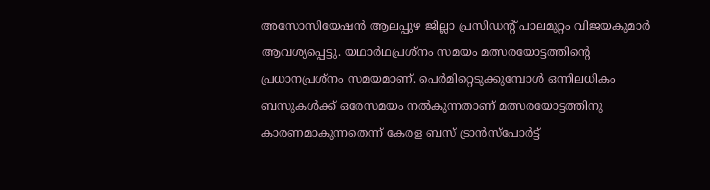അസോസിയേഷന്‍ ആലപ്പുഴ ജില്ലാ പ്രസിഡന്റ് പാലമുറ്റം വിജയകുമാര്‍ ആവശ്യപ്പെട്ടു. യഥാര്‍ഥപ്രശ്‌നം സമയം മത്സരയോട്ടത്തിന്റെ പ്രധാനപ്രശ്‌നം സമയമാണ്. പെര്‍മിറ്റെടുക്കുമ്പോള്‍ ഒന്നിലധികം ബസുകള്‍ക്ക് ഒരേസമയം നല്‍കുന്നതാണ് മത്സരയോട്ടത്തിനു കാരണമാകുന്നതെന്ന് കേരള ബസ് ട്രാന്‍സ്‌പോര്‍ട്ട്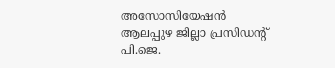അസോസിയേഷന്‍ ആലപ്പുഴ ജില്ലാ പ്രസിഡന്റ് പി.ജെ.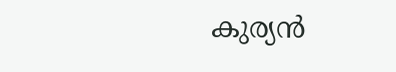കുര്യന്‍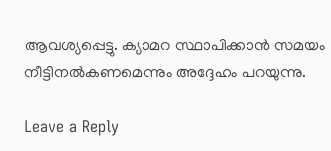ആവശ്യപ്പെട്ടു. ക്യാമറ സ്ഥാപിക്കാന്‍ സമയം നീട്ടിനല്‍കണമെന്നും അദ്ദേഹം പറയുന്നു.

Leave a Reply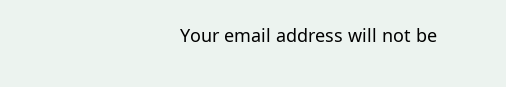Your email address will not be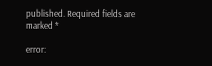published. Required fields are marked *

error: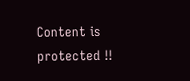Content is protected !!